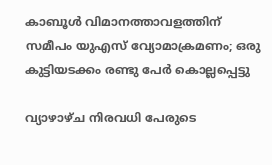കാബൂള്‍ വിമാനത്താവളത്തിന് സമീപം യുഎസ് വ്യോമാക്രമണം; ഒരു കുട്ടിയടക്കം രണ്ടു പേര്‍ കൊല്ലപ്പെട്ടു

വ്യാഴാഴ്ച നിരവധി പേരുടെ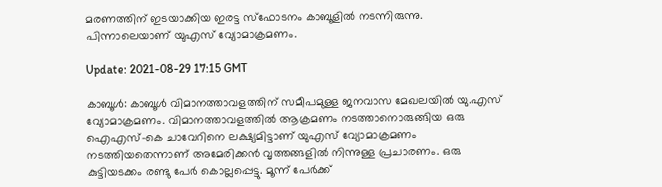മരണത്തിന് ഇടയാക്കിയ ഇരട്ട സ്‌ഫോടനം കാബൂളില്‍ നടന്നിരുന്നു. പിന്നാലെയാണ് യുഎസ് വ്യോമാക്രമണം.

Update: 2021-08-29 17:15 GMT

കാബൂള്‍: കാബൂള്‍ വിമാനത്താവളത്തിന് സമീപമുള്ള ജനവാസ മേഖലയില്‍ യു.എസ് വ്യോമാക്രമണം. വിമാനത്താവളത്തില്‍ ആക്രമണം നടത്താനൊരുങ്ങിയ ഒരു ഐഎസ്-കെ ചാവേറിനെ ലക്ഷ്യമിട്ടാണ് യുഎസ് വ്യോമാക്രമണം നടത്തിയതെന്നാണ് അമേരിക്കൻ വൃത്തങ്ങളിൽ നിന്നുള്ള പ്രചാരണം. ഒരു കുട്ടിയടക്കം രണ്ടു പേര്‍ കൊല്ലപ്പെട്ടു. മൂന്ന് പേര്‍ക്ക്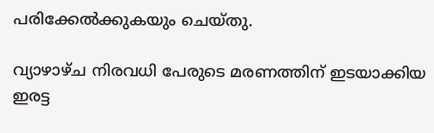പരിക്കേല്‍ക്കുകയും ചെയ്തു.

വ്യാഴാഴ്ച നിരവധി പേരുടെ മരണത്തിന് ഇടയാക്കിയ ഇരട്ട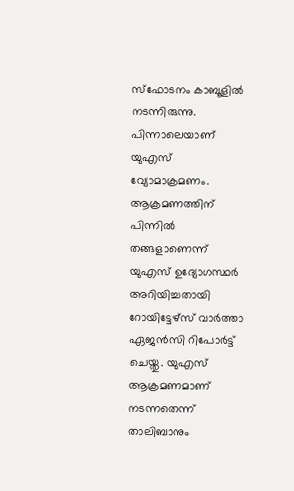സ്‌ഫോടനം കാബൂളില്‍ നടന്നിരുന്നു. പിന്നാലെയാണ് യുഎസ് വ്യോമാക്രമണം. ആക്രമണത്തിന് പിന്നില്‍ തങ്ങളാണെന്ന് യുഎസ് ഉദ്യോഗസ്ഥര്‍ അറിയിച്ചതായി റോയിട്ടേഴ്സ് വാര്‍ത്താ ഏജന്‍സി റിപോര്‍ട്ട് ചെയ്തു. യുഎസ് ആക്രമണമാണ് നടന്നതെന്ന് താലിബാനും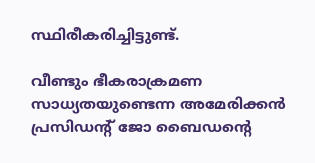സ്ഥിരീകരിച്ചിട്ടുണ്ട്.

വീണ്ടും ഭീകരാക്രമണ സാധ്യതയുണ്ടെന്ന അമേരിക്കന്‍ പ്രസിഡന്റ് ജോ ബൈഡന്റെ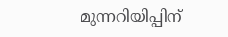മുന്നറിയിപ്പിന്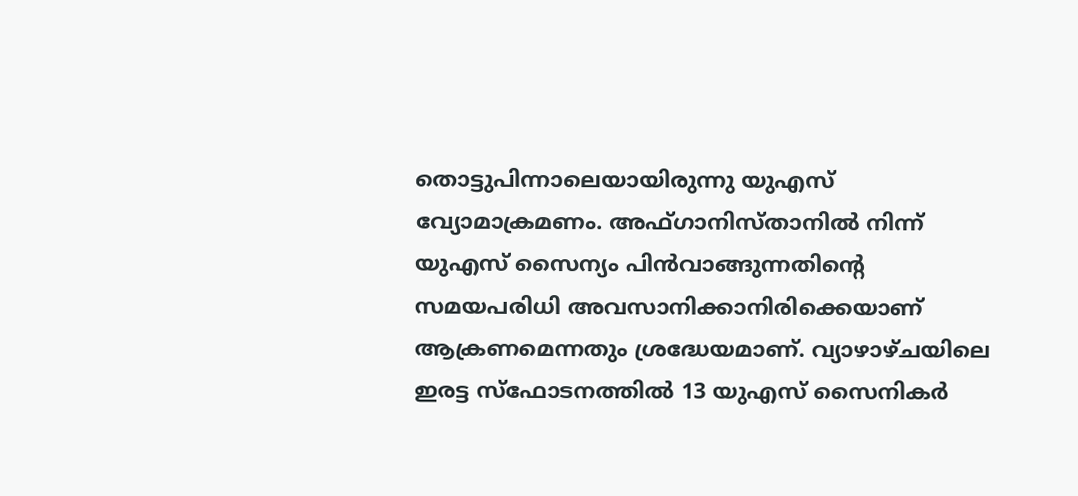തൊട്ടുപിന്നാലെയായിരുന്നു യുഎസ് വ്യോമാക്രമണം. അഫ്ഗാനിസ്താനില്‍ നിന്ന് യുഎസ് സൈന്യം പിന്‍വാങ്ങുന്നതിന്റെ സമയപരിധി അവസാനിക്കാനിരിക്കെയാണ് ആക്രണമെന്നതും ശ്രദ്ധേയമാണ്. വ്യാഴാഴ്ചയിലെ ഇരട്ട സ്‌ഫോടനത്തില്‍ 13 യുഎസ് സൈനികര്‍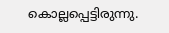കൊല്ലപ്പെട്ടിരുന്നു.